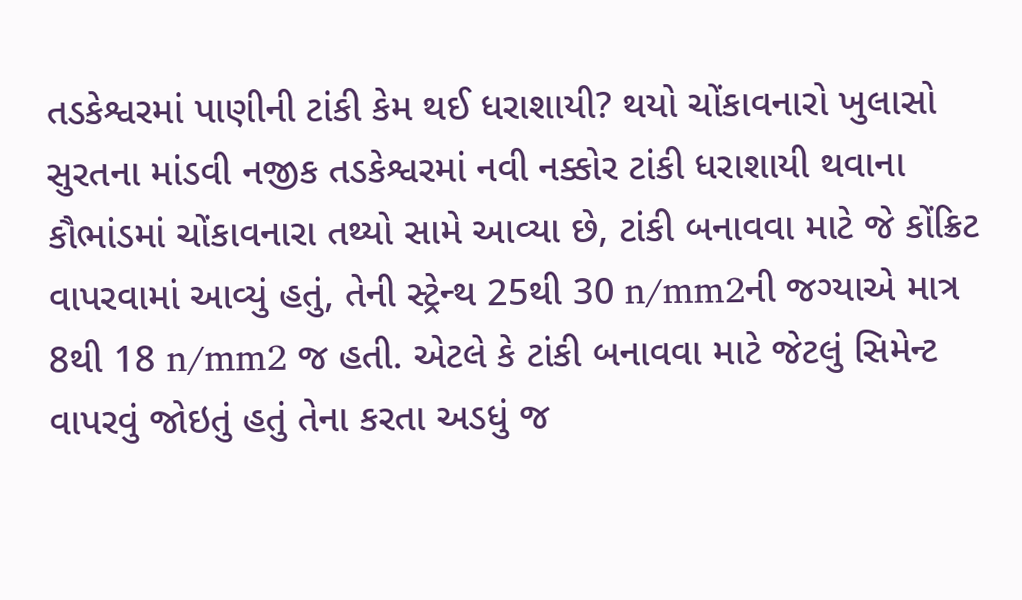તડકેશ્વરમાં પાણીની ટાંકી કેમ થઈ ધરાશાયી? થયો ચોંકાવનારો ખુલાસો
સુરતના માંડવી નજીક તડકેશ્વરમાં નવી નક્કોર ટાંકી ધરાશાયી થવાના કૌભાંડમાં ચોંકાવનારા તથ્યો સામે આવ્યા છે, ટાંકી બનાવવા માટે જે કોંક્રિટ વાપરવામાં આવ્યું હતું, તેની સ્ટ્રેન્થ 25થી 30 n/mm2ની જગ્યાએ માત્ર 8થી 18 n/mm2 જ હતી. એટલે કે ટાંકી બનાવવા માટે જેટલું સિમેન્ટ વાપરવું જોઇતું હતું તેના કરતા અડધું જ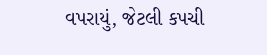વપરાયું, જેટલી કપચી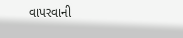વાપરવાની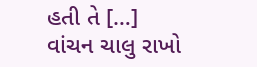હતી તે […]
વાંચન ચાલુ રાખો